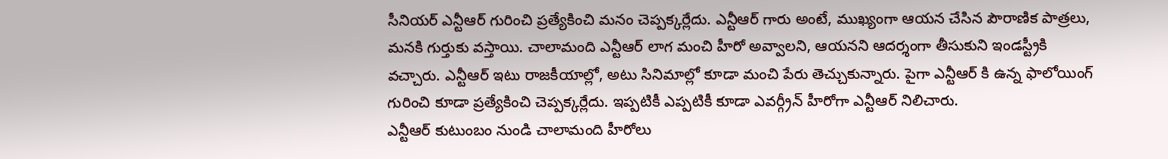సీనియర్ ఎన్టీఆర్ గురించి ప్రత్యేకించి మనం చెప్పక్కర్లేదు. ఎన్టీఆర్ గారు అంటే, ముఖ్యంగా ఆయన చేసిన పౌరాణిక పాత్రలు, మనకి గుర్తుకు వస్తాయి. చాలామంది ఎన్టీఆర్ లాగ మంచి హీరో అవ్వాలని, ఆయనని ఆదర్శంగా తీసుకుని ఇండస్ట్రీకి వచ్చారు. ఎన్టీఆర్ ఇటు రాజకీయాల్లో, అటు సినిమాల్లో కూడా మంచి పేరు తెచ్చుకున్నారు. పైగా ఎన్టీఆర్ కి ఉన్న ఫాలోయింగ్ గురించి కూడా ప్రత్యేకించి చెప్పక్కర్లేదు. ఇప్పటికీ ఎప్పటికీ కూడా ఎవర్గ్రీన్ హీరోగా ఎన్టీఆర్ నిలిచారు.
ఎన్టీఆర్ కుటుంబం నుండి చాలామంది హీరోలు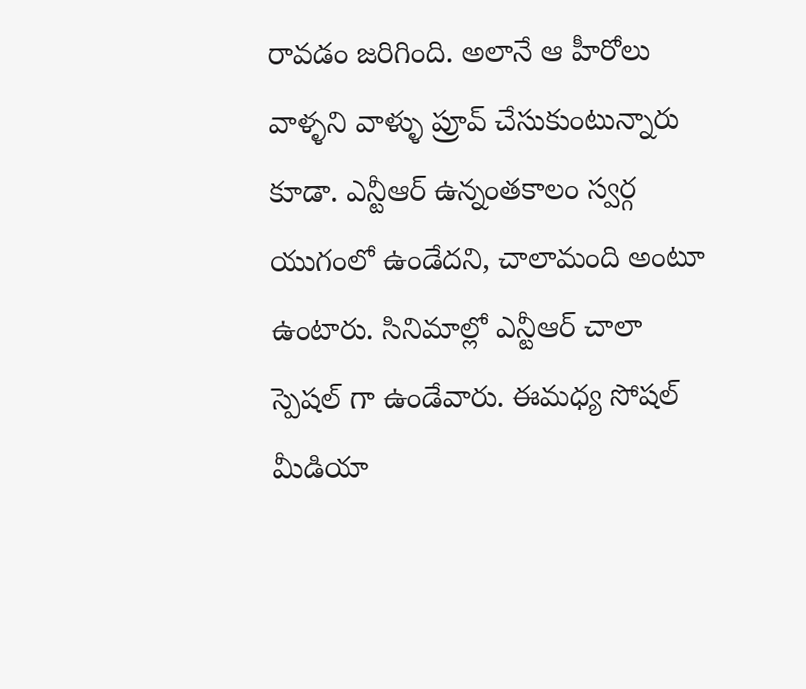రావడం జరిగింది. అలానే ఆ హీరోలు వాళ్ళని వాళ్ళు ప్రూవ్ చేసుకుంటున్నారు కూడా. ఎన్టీఆర్ ఉన్నంతకాలం స్వర్గ యుగంలో ఉండేదని, చాలామంది అంటూ ఉంటారు. సినిమాల్లో ఎన్టీఆర్ చాలా స్పెషల్ గా ఉండేవారు. ఈమధ్య సోషల్ మీడియా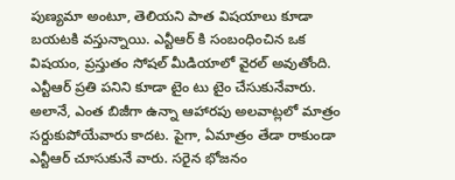పుణ్యమా అంటూ, తెలియని పాత విషయాలు కూడా బయటకి వస్తున్నాయి. ఎన్టీఆర్ కి సంబంధించిన ఒక విషయం, ప్రస్తుతం సోషల్ మీడియాలో వైరల్ అవుతోంది.
ఎన్టీఆర్ ప్రతి పనిని కూడా టైం టు టైం చేసుకునేవారు. అలానే, ఎంత బిజీగా ఉన్నా ఆహారపు అలవాట్లలో మాత్రం సర్దుకుపోయేవారు కాదట. పైగా, ఏమాత్రం తేడా రాకుండా ఎన్టీఆర్ చూసుకునే వారు. సరైన భోజనం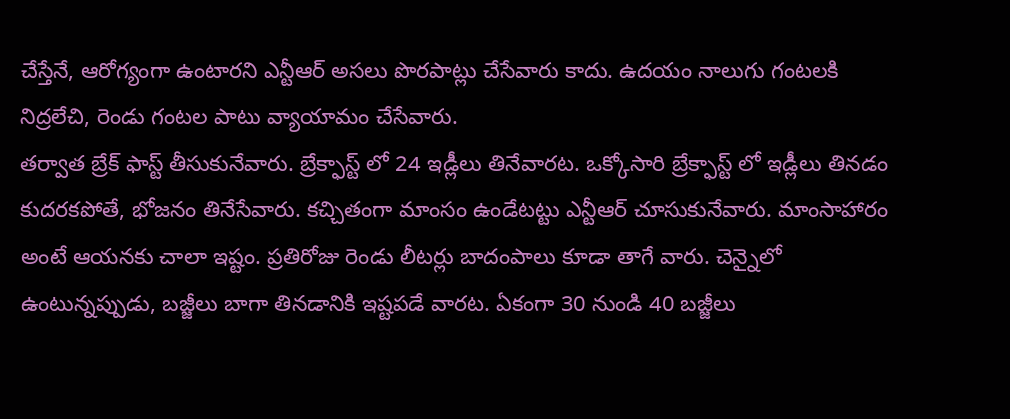చేస్తేనే, ఆరోగ్యంగా ఉంటారని ఎన్టీఆర్ అసలు పొరపాట్లు చేసేవారు కాదు. ఉదయం నాలుగు గంటలకి నిద్రలేచి, రెండు గంటల పాటు వ్యాయామం చేసేవారు.
తర్వాత బ్రేక్ ఫాస్ట్ తీసుకునేవారు. బ్రేక్ఫాస్ట్ లో 24 ఇడ్లీలు తినేవారట. ఒక్కోసారి బ్రేక్ఫాస్ట్ లో ఇడ్లీలు తినడం కుదరకపోతే, భోజనం తినేసేవారు. కచ్చితంగా మాంసం ఉండేటట్టు ఎన్టీఆర్ చూసుకునేవారు. మాంసాహారం అంటే ఆయనకు చాలా ఇష్టం. ప్రతిరోజు రెండు లీటర్లు బాదంపాలు కూడా తాగే వారు. చెన్నైలో ఉంటున్నప్పుడు, బజ్జీలు బాగా తినడానికి ఇష్టపడే వారట. ఏకంగా 30 నుండి 40 బజ్జీలు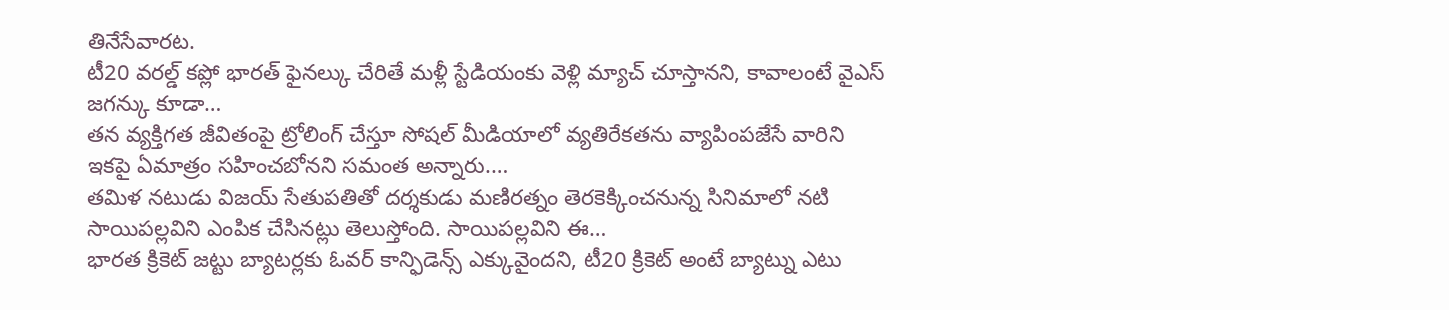తినేసేవారట.
టీ20 వరల్డ్ కప్లో భారత్ ఫైనల్కు చేరితే మళ్లీ స్టేడియంకు వెళ్లి మ్యాచ్ చూస్తానని, కావాలంటే వైఎస్ జగన్కు కూడా…
తన వ్యక్తిగత జీవితంపై ట్రోలింగ్ చేస్తూ సోషల్ మీడియాలో వ్యతిరేకతను వ్యాపింపజేసే వారిని ఇకపై ఏమాత్రం సహించబోనని సమంత అన్నారు.…
తమిళ నటుడు విజయ్ సేతుపతితో దర్శకుడు మణిరత్నం తెరకెక్కించనున్న సినిమాలో నటి సాయిపల్లవిని ఎంపిక చేసినట్లు తెలుస్తోంది. సాయిపల్లవిని ఈ…
భారత క్రికెట్ జట్టు బ్యాటర్లకు ఓవర్ కాన్ఫిడెన్స్ ఎక్కువైందని, టీ20 క్రికెట్ అంటే బ్యాట్ను ఎటు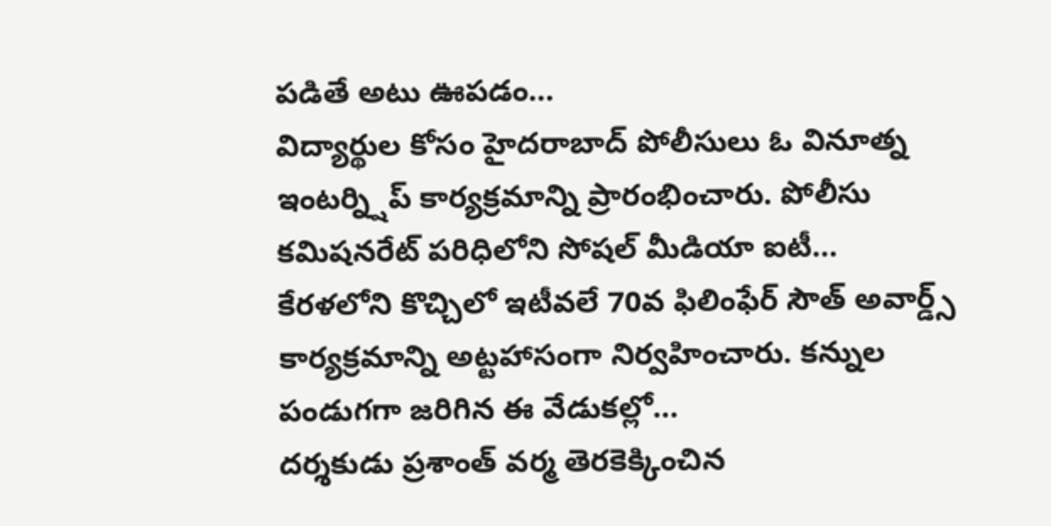పడితే అటు ఊపడం…
విద్యార్థుల కోసం హైదరాబాద్ పోలీసులు ఓ వినూత్న ఇంటర్న్షిప్ కార్యక్రమాన్ని ప్రారంభించారు. పోలీసు కమిషనరేట్ పరిధిలోని సోషల్ మీడియా ఐటీ…
కేరళలోని కొచ్చిలో ఇటీవలే 70వ ఫిలింఫేర్ సౌత్ అవార్డ్స్ కార్యక్రమాన్ని అట్టహాసంగా నిర్వహించారు. కన్నుల పండుగగా జరిగిన ఈ వేడుకల్లో…
దర్శకుడు ప్రశాంత్ వర్మ తెరకెక్కించిన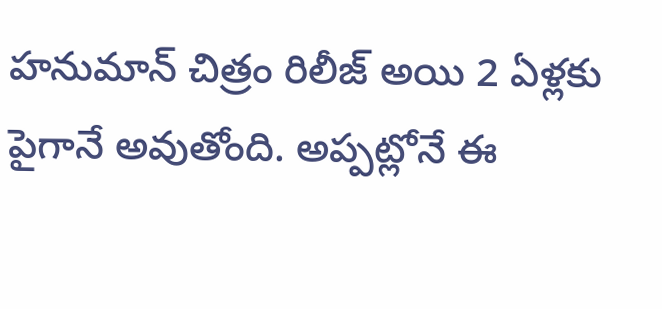హనుమాన్ చిత్రం రిలీజ్ అయి 2 ఏళ్లకు పైగానే అవుతోంది. అప్పట్లోనే ఈ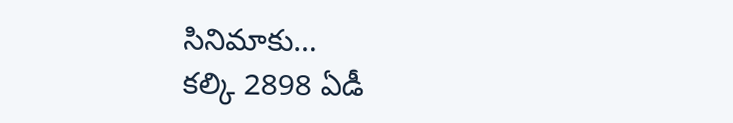సినిమాకు…
కల్కి 2898 ఏడీ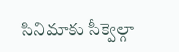సినిమాకు సీక్వెల్గా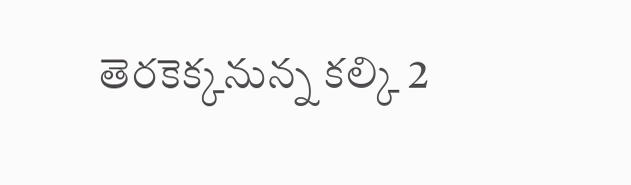తెరకెక్కనున్న కల్కి 2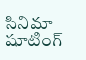సినిమా షూటింగ్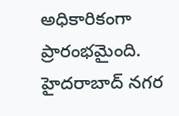అధికారికంగా ప్రారంభమైంది. హైదరాబాద్ నగర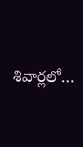శివార్లలో…